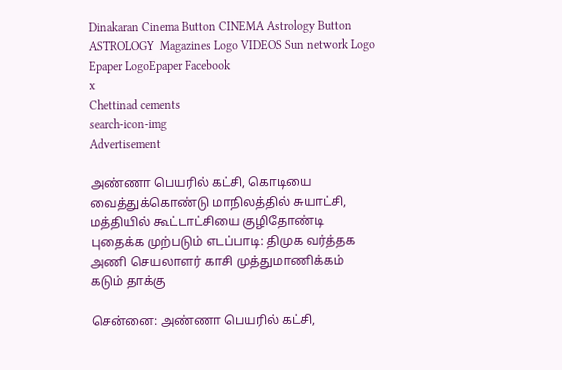Dinakaran Cinema Button CINEMA Astrology Button ASTROLOGY  Magazines Logo VIDEOS Sun network Logo Epaper LogoEpaper Facebook
x
Chettinad cements
search-icon-img
Advertisement

அண்ணா பெயரில் கட்சி, கொடியை வைத்துக்கொண்டு மாநிலத்தில் சுயாட்சி, மத்தியில் கூட்டாட்சியை குழிதோண்டி புதைக்க முற்படும் எடப்பாடி: திமுக வர்த்தக அணி செயலாளர் காசி முத்துமாணிக்கம் கடும் தாக்கு

சென்னை: அண்ணா பெயரில் கட்சி,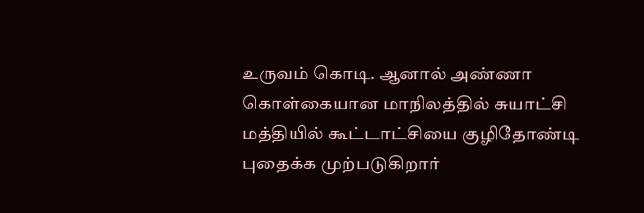உருவம் கொடி. ஆனால் அண்ணா கொள்கையான மாநிலத்தில் சுயாட்சி மத்தியில் கூட்டாட்சியை குழிதோண்டி புதைக்க முற்படுகிறார்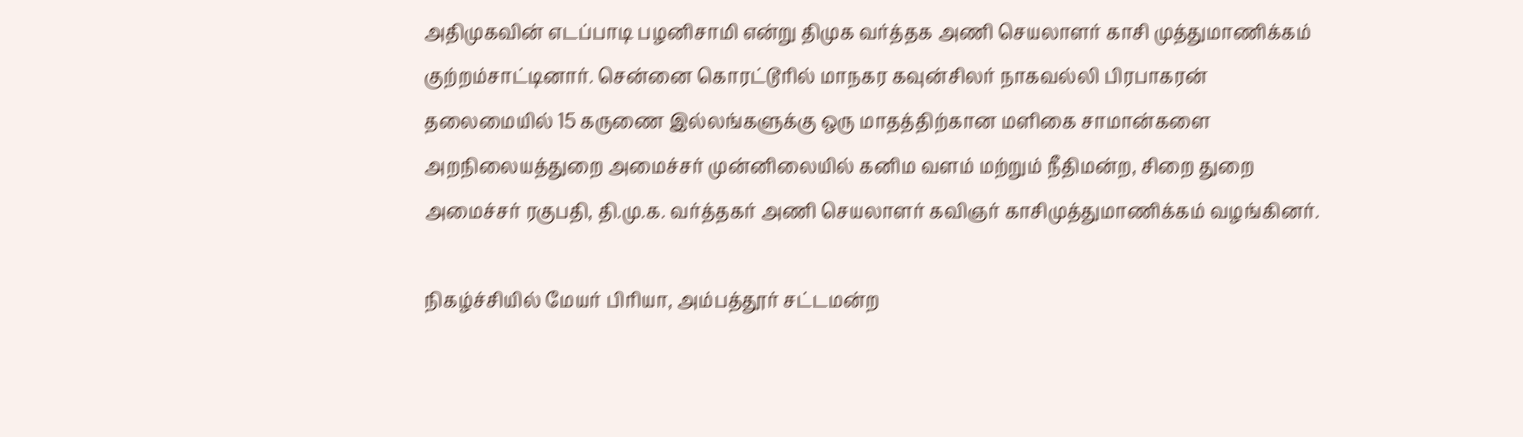அதிமுகவின் எடப்பாடி பழனிசாமி என்று திமுக வர்த்தக அணி செயலாளர் காசி முத்துமாணிக்கம் குற்றம்சாட்டினார். சென்னை கொரட்டூரில் மாநகர கவுன்சிலர் நாகவல்லி பிரபாகரன் தலைமையில் 15 கருணை இல்லங்களுக்கு ஒரு மாதத்திற்கான மளிகை சாமான்களை அறநிலையத்துறை அமைச்சர் முன்னிலையில் கனிம வளம் மற்றும் நீதிமன்ற, சிறை துறை அமைச்சர் ரகுபதி, தி.மு.க. வர்த்தகர் அணி செயலாளர் கவிஞர் காசிமுத்துமாணிக்கம் வழங்கினர்.

நிகழ்ச்சியில் மேயர் பிரியா, அம்பத்தூர் சட்டமன்ற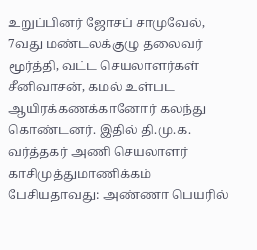உறுப்பினர் ஜோசப் சாமுவேல், 7வது மண்டலக்குழு தலைவர் மூர்த்தி, வட்ட செயலாளர்கள் சீனிவாசன், கமல் உள்பட ஆயிரக்கணக்கானோர் கலந்து கொண்டனர். இதில் தி.மு.க. வர்த்தகர் அணி செயலாளர் காசிமுத்துமாணிக்கம் பேசியதாவது: அண்ணா பெயரில்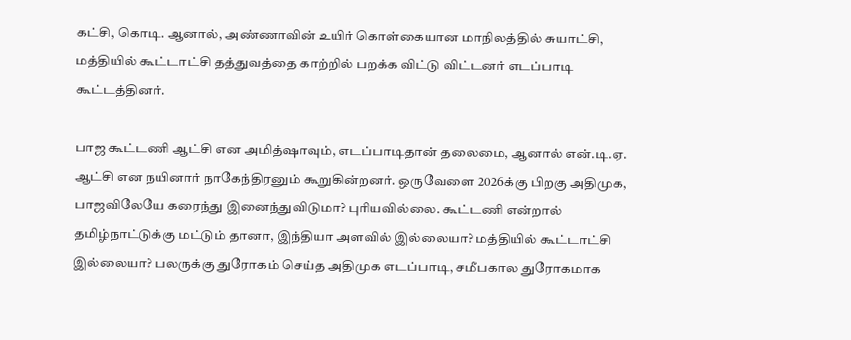கட்சி, கொடி. ஆனால், அண்ணாவின் உயிர் கொள்கையான மாநிலத்தில் சுயாட்சி, மத்தியில் கூட்டாட்சி தத்துவத்தை காற்றில் பறக்க விட்டு விட்டனர் எடப்பாடி கூட்டத்தினர்.

பாஜ கூட்டணி ஆட்சி என அமித்ஷாவும், எடப்பாடிதான் தலைமை, ஆனால் என்.டி.ஏ. ஆட்சி என நயினார் நாகேந்திரனும் கூறுகின்றனர். ஒருவேளை 2026க்கு பிறகு அதிமுக, பாஜவிலேயே கரைந்து இனைந்துவிடுமா? புரியவில்லை. கூட்டணி என்றால் தமிழ்நாட்டுக்கு மட்டும் தானா, இந்தியா அளவில் இல்லையா? மத்தியில் கூட்டாட்சி இல்லையா? பலருக்கு துரோகம் செய்த அதிமுக எடப்பாடி, சமீபகால துரோகமாக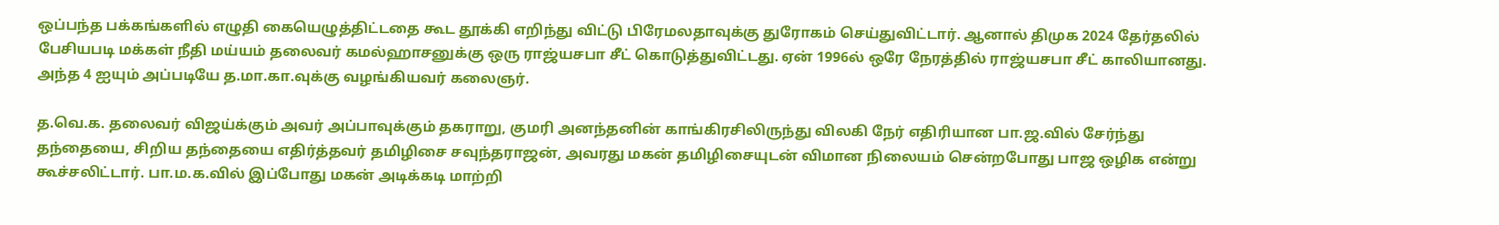ஒப்பந்த பக்கங்களில் எழுதி கையெழுத்திட்டதை கூட தூக்கி எறிந்து விட்டு பிரேமலதாவுக்கு துரோகம் செய்துவிட்டார். ஆனால் திமுக 2024 தேர்தலில் பேசியபடி மக்கள் நீதி மய்யம் தலைவர் கமல்ஹாசனுக்கு ஒரு ராஜ்யசபா சீட் கொடுத்துவிட்டது. ஏன் 1996ல் ஒரே நேரத்தில் ராஜ்யசபா சீட் காலியானது. அந்த 4 ஐயும் அப்படியே த.மா.கா.வுக்கு வழங்கியவர் கலைஞர்.

த.வெ.க. தலைவர் விஜய்க்கும் அவர் அப்பாவுக்கும் தகராறு, குமரி அனந்தனின் காங்கிரசிலிருந்து விலகி நேர் எதிரியான பா.ஜ.வில் சேர்ந்து தந்தையை, சிறிய தந்தையை எதிர்த்தவர் தமிழிசை சவுந்தராஜன், அவரது மகன் தமிழிசையுடன் விமான நிலையம் சென்றபோது பாஜ ஒழிக என்று கூச்சலிட்டார். பா.ம.க.வில் இப்போது மகன் அடிக்கடி மாற்றி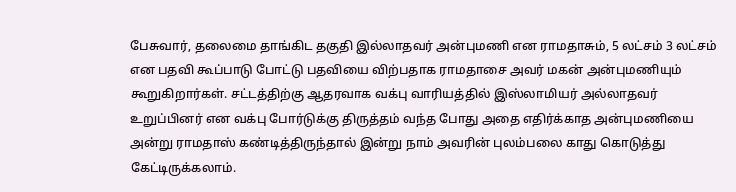பேசுவார், தலைமை தாங்கிட தகுதி இல்லாதவர் அன்புமணி என ராமதாசும், 5 லட்சம் 3 லட்சம் என பதவி கூப்பாடு போட்டு பதவியை விற்பதாக ராமதாசை அவர் மகன் அன்புமணியும் கூறுகிறார்கள். சட்டத்திற்கு ஆதரவாக வக்பு வாரியத்தில் இஸ்லாமியர் அல்லாதவர் உறுப்பினர் என வக்பு போர்டுக்கு திருத்தம் வந்த போது அதை எதிர்க்காத அன்புமணியை அன்று ராமதாஸ் கண்டித்திருந்தால் இன்று நாம் அவரின் புலம்பலை காது கொடுத்து கேட்டிருக்கலாம்.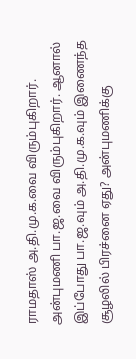ராமதாஸ் அ.தி.மு.க.வை விரும்புகிறார். அன்புமணி பா.ஜ.வை விரும்புகிறார். ஆனால் இப்போது பா.ஜ.வும் அ.தி.மு.க.வும் இணைந்த சூழலில் பிரச்னை ஏது? அன்புமணிக்கு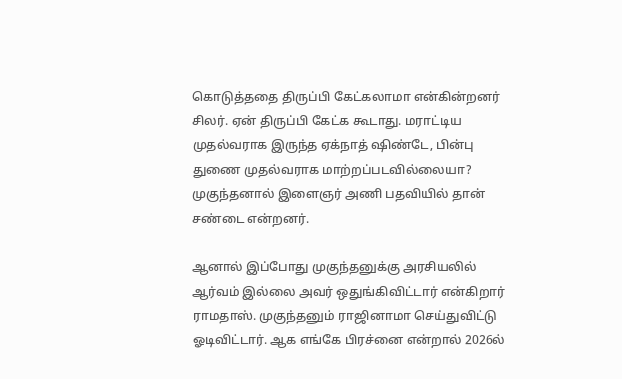கொடுத்ததை திருப்பி கேட்கலாமா என்கின்றனர் சிலர். ஏன் திருப்பி கேட்க கூடாது. மராட்டிய முதல்வராக இருந்த ஏக்நாத் ஷிண்டே, பின்பு துணை முதல்வராக மாற்றப்படவில்லையா? முகுந்தனால் இளைஞர் அணி பதவியில் தான் சண்டை என்றனர்.

ஆனால் இப்போது முகுந்தனுக்கு அரசியலில் ஆர்வம் இல்லை அவர் ஒதுங்கிவிட்டார் என்கிறார் ராமதாஸ். முகுந்தனும் ராஜினாமா செய்துவிட்டு ஓடிவிட்டார். ஆக எங்கே பிரச்னை என்றால் 2026ல்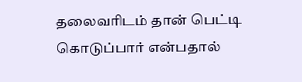தலைவரிடம் தான் பெட்டி கொடுப்பார் என்பதால்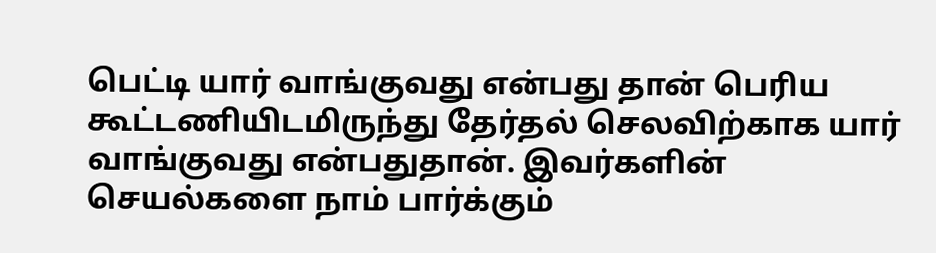பெட்டி யார் வாங்குவது என்பது தான் பெரிய கூட்டணியிடமிருந்து தேர்தல் செலவிற்காக யார் வாங்குவது என்பதுதான். இவர்களின் செயல்களை நாம் பார்க்கும்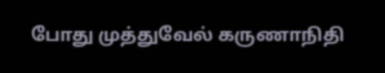போது முத்துவேல் கருணாநிதி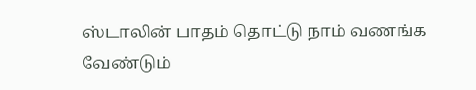ஸ்டாலின் பாதம் தொட்டு நாம் வணங்க வேண்டும்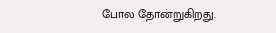போல தோன்றுகிறது.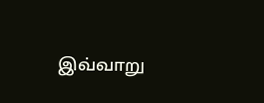இவ்வாறு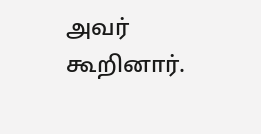அவர் கூறினார்.